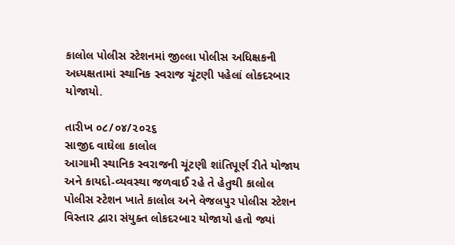કાલોલ પોલીસ સ્ટેશનમાં જીલ્લા પોલીસ અધિક્ષકની અધ્યક્ષતામાં સ્થાનિક સ્વરાજ ચૂંટણી પહેલાં લોકદરબાર યોજાયો.

તારીખ ૦૮/૦૪/૨૦૨૬
સાજીદ વાઘેલા કાલોલ
આગામી સ્થાનિક સ્વરાજની ચૂંટણી શાંતિપૂર્ણ રીતે યોજાય અને કાયદો-વ્યવસ્થા જળવાઈ રહે તે હેતુથી કાલોલ પોલીસ સ્ટેશન ખાતે કાલોલ અને વેજલપુર પોલીસ સ્ટેશન વિસ્તાર દ્વારા સંયુક્ત લોકદરબાર યોજાયો હતો જ્યાં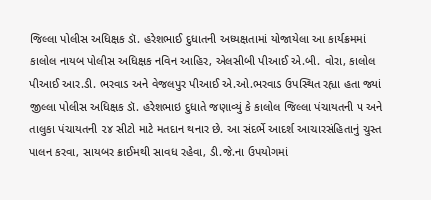જિલ્લા પોલીસ અધિક્ષક ડૉ. હરેશભાઈ દુધાતની અધ્યક્ષતામાં યોજાયેલા આ કાર્યક્રમમાં કાલોલ નાયબ પોલીસ અધિક્ષક નવિન આહિર, એલસીબી પીઆઈ એ.બી. વોરા, કાલોલ પીઆઈ આર.ડી. ભરવાડ અને વેજલપુર પીઆઈ એ.ઓ.ભરવાડ ઉપસ્થિત રહ્યા હતા જ્યાં જીલ્લા પોલીસ અધિક્ષક ડૉ. હરેશભાઇ દુધાતે જણાવ્યું કે કાલોલ જિલ્લા પંચાયતની ૫ અને તાલુકા પંચાયતની ૨૪ સીટો માટે મતદાન થનાર છે. આ સંદર્ભે આદર્શ આચારસંહિતાનું ચુસ્ત પાલન કરવા, સાયબર ક્રાઈમથી સાવધ રહેવા, ડી.જે.ના ઉપયોગમાં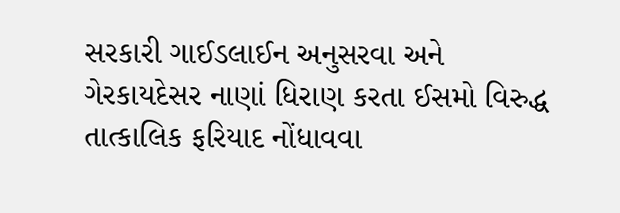સરકારી ગાઈડલાઈન અનુસરવા અને ગેરકાયદેસર નાણાં ધિરાણ કરતા ઈસમો વિરુદ્ધ તાત્કાલિક ફરિયાદ નોંધાવવા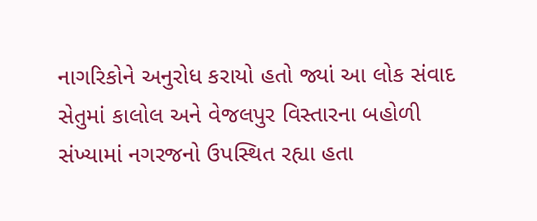નાગરિકોને અનુરોધ કરાયો હતો જ્યાં આ લોક સંવાદ સેતુમાં કાલોલ અને વેજલપુર વિસ્તારના બહોળી સંખ્યામાં નગરજનો ઉપસ્થિત રહ્યા હતા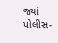જ્યાં પોલીસ-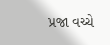પ્રજા વચ્ચે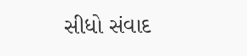સીધો સંવાદ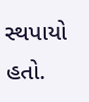સ્થપાયો હતો.